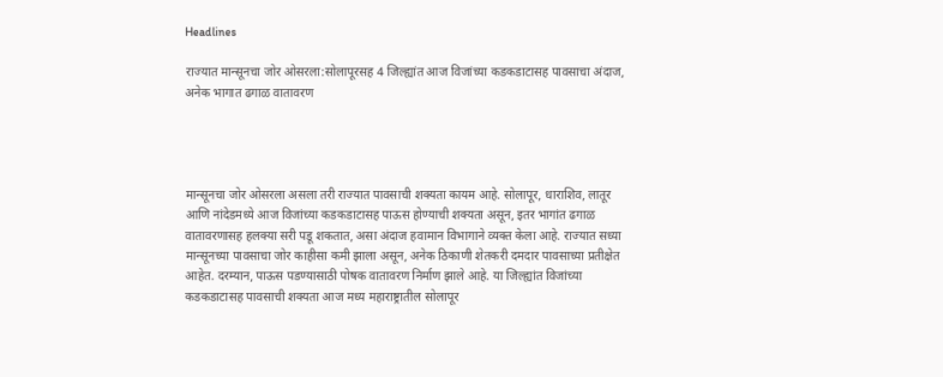Headlines

राज्यात मान्सूनचा जोर ओसरला:सोलापूरसह 4 जिल्ह्यांत आज विजांच्या कडकडाटासह पावसाचा अंदाज, अनेक भागात ढगाळ वातावरण




मान्सूनचा जोर ओसरला असला तरी राज्यात पावसाची शक्यता कायम आहे. सोलापूर, धाराशिव, लातूर आणि नांदेडमध्ये आज विजांच्या कडकडाटासह पाऊस होण्याची शक्यता असून, इतर भागांत ढगाळ वातावरणासह हलक्या सरी पडू शकतात, असा अंदाज हवामान विभागाने व्यक्त केला आहे. राज्यात सध्या मान्सूनच्या पावसाचा जोर काहीसा कमी झाला असून, अनेक ठिकाणी शेतकरी दमदार पावसाच्या प्रतीक्षेत आहेत. दरम्यान, पाऊस पडण्यासाठी पोषक वातावरण निर्माण झाले आहे. या जिल्ह्यांत विजांच्या कडकडाटासह पावसाची शक्यता आज मध्य महाराष्ट्रातील सोलापूर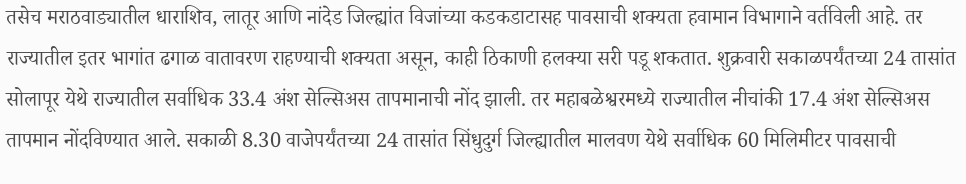तसेच मराठवाड्यातील धाराशिव, लातूर आणि नांदेड जिल्ह्यांत विजांच्या कडकडाटासह पावसाची शक्यता हवामान विभागाने वर्तविली आहे. तर राज्यातील इतर भागांत ढगाळ वातावरण राहण्याची शक्यता असून, काही ठिकाणी हलक्या सरी पडू शकतात. शुक्रवारी सकाळपर्यंतच्या 24 तासांत सोलापूर येथे राज्यातील सर्वाधिक 33.4 अंश सेल्सिअस तापमानाची नोंद झाली. तर महाबळेश्वरमध्ये राज्यातील नीचांकी 17.4 अंश सेल्सिअस तापमान नोंदविण्यात आले. सकाळी 8.30 वाजेपर्यंतच्या 24 तासांत सिंधुदुर्ग जिल्ह्यातील मालवण येथे सर्वाधिक 60 मिलिमीटर पावसाची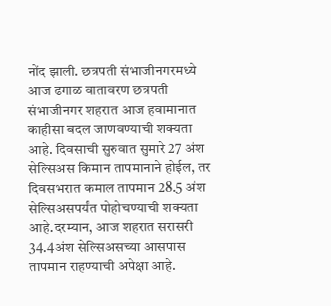नोंद झाली. छत्रपती संभाजीनगरमध्ये आज ढगाळ वातावरण छत्रपती संभाजीनगर शहरात आज हवामानात काहीसा बदल जाणवण्याची शक्यता आहे. दिवसाची सुरुवात सुमारे 27 अंश सेल्सिअस किमान तापमानाने होईल, तर दिवसभरात कमाल तापमान 28.5 अंश सेल्सिअसपर्यंत पोहोचण्याची शक्यता आहे.दरम्यान, आज शहरात सरासरी 34.4अंश सेल्सिअसच्या आसपास तापमान राहण्याची अपेक्षा आहे.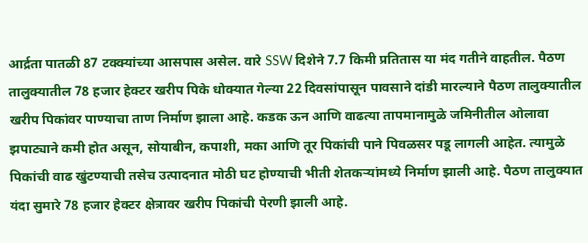आर्द्रता पातळी 87 टक्क्यांच्या आसपास असेल. वारे SSW दिशेने 7.7 किमी प्रतितास या मंद गतीने वाहतील. पैठण तालुक्यातील 78 हजार हेक्टर खरीप पिके धोक्यात गेल्या 22 दिवसांपासून पावसाने दांडी मारल्याने पैठण तालुक्यातील खरीप पिकांवर पाण्याचा ताण निर्माण झाला आहे. कडक ऊन आणि वाढत्या तापमानामुळे जमिनीतील ओलावा झपाट्याने कमी होत असून, सोयाबीन, कपाशी, मका आणि तूर पिकांची पाने पिवळसर पडू लागली आहेत. त्यामुळे पिकांची वाढ खुंटण्याची तसेच उत्पादनात मोठी घट होण्याची भीती शेतकऱ्यांमध्ये निर्माण झाली आहे. पैठण तालुक्यात यंदा सुमारे 78 हजार हेक्टर क्षेत्रावर खरीप पिकांची पेरणी झाली आहे.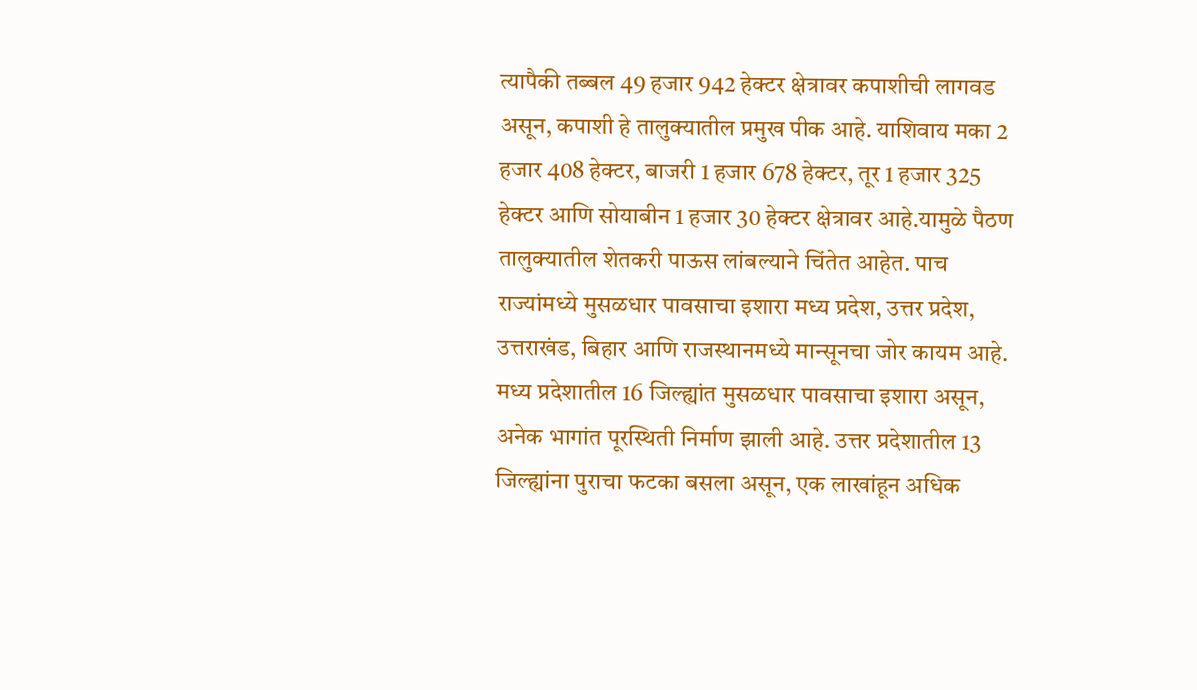त्यापैकी तब्बल 49 हजार 942 हेक्टर क्षेत्रावर कपाशीची लागवड असून, कपाशी हे तालुक्यातील प्रमुख पीक आहे. याशिवाय मका 2 हजार 408 हेक्टर, बाजरी 1 हजार 678 हेक्टर, तूर 1 हजार 325 हेक्टर आणि सोयाबीन 1 हजार 30 हेक्टर क्षेत्रावर आहे.यामुळे पैठण तालुक्यातील शेतकरी पाऊस लांबल्याने चिंतेत आहेत. पाच राज्यांमध्ये मुसळधार पावसाचा इशारा मध्य प्रदेश, उत्तर प्रदेश, उत्तराखंड, बिहार आणि राजस्थानमध्ये मान्सूनचा जोर कायम आहे. मध्य प्रदेशातील 16 जिल्ह्यांत मुसळधार पावसाचा इशारा असून, अनेक भागांत पूरस्थिती निर्माण झाली आहे. उत्तर प्रदेशातील 13 जिल्ह्यांना पुराचा फटका बसला असून, एक लाखांहून अधिक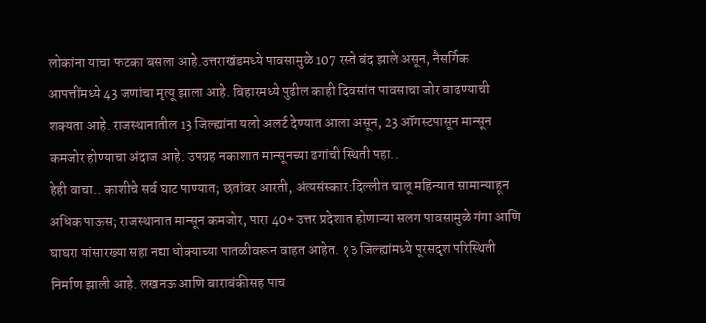लोकांना याचा फटका बसला आहे.उत्तराखंडमध्ये पावसामुळे 107 रस्ते बंद झाले असून, नैसर्गिक आपत्तींमध्ये 43 जणांचा मृत्यू झाला आहे. बिहारमध्ये पुढील काही दिवसांत पावसाचा जोर वाढण्याची शक्यता आहे. राजस्थानातील 13 जिल्ह्यांना यलो अलर्ट देण्यात आला असून, 23 ऑगस्टपासून मान्सून कमजोर होण्याचा अंदाज आहे. उपग्रह नकाशात मान्सूनच्या ढगांची स्थिती पहा..
हेही वाचा.. काशीचे सर्व घाट पाण्यात; छतांवर आरती, अंत्यसंस्कार:दिल्लीत चालू महिन्यात सामान्याहून अधिक पाऊस; राजस्थानात मान्सून कमजोर, पारा 40+ उत्तर प्रदेशात होणाऱ्या सलग पावसामुळे गंगा आणि घाघरा यांसारख्या सहा नद्या धोक्याच्या पातळीवरून वाहत आहेत. १३ जिल्ह्यांमध्ये पूरसदृश परिस्थिती निर्माण झाली आहे. लखनऊ आणि बाराबंकीसह पाच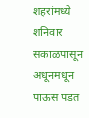शहरांमध्ये शनिवार सकाळपासून अधूनमधून पाऊस पडत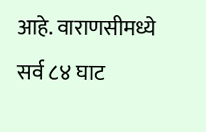आहे. वाराणसीमध्ये सर्व ८४ घाट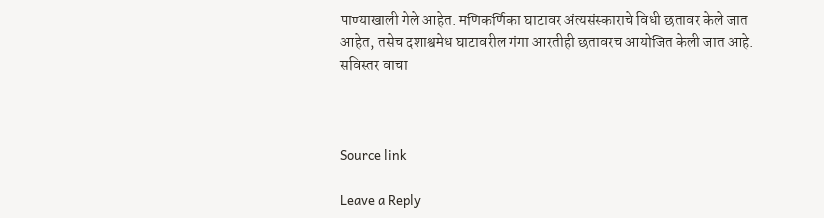पाण्याखाली गेले आहेत. मणिकर्णिका घाटावर अंत्यसंस्काराचे विधी छतावर केले जात आहेत, तसेच दशाश्वमेध घाटावरील गंगा आरतीही छतावरच आयोजित केली जात आहे. सविस्तर वाचा



Source link

Leave a Reply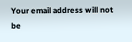Your email address will not be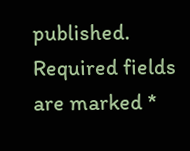published. Required fields are marked *